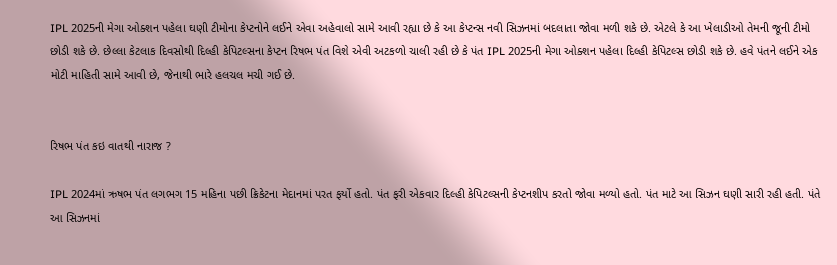IPL 2025ની મેગા ઓક્શન પહેલા ઘણી ટીમોના કેપ્ટનોને લઈને એવા અહેવાલો સામે આવી રહ્યા છે કે આ કેપ્ટન્સ નવી સિઝનમાં બદલાતા જોવા મળી શકે છે. એટલે કે આ ખેલાડીઓ તેમની જૂની ટીમો છોડી શકે છે. છેલ્લા કેટલાક દિવસોથી દિલ્હી કેપિટલ્સના કેપ્ટન રિષભ પંત વિશે એવી અટકળો ચાલી રહી છે કે પંત IPL 2025ની મેગા ઓક્શન પહેલા દિલ્હી કેપિટલ્સ છોડી શકે છે. હવે પંતને લઈને એક મોટી માહિતી સામે આવી છે, જેનાથી ભારે હલચલ મચી ગઈ છે.


રિષભ પંત કઇ વાતથી નારાજ ?

IPL 2024માં ઋષભ પંત લગભગ 15 મહિના પછી ક્રિકેટના મેદાનમાં પરત ફર્યો હતો. પંત ફરી એકવાર દિલ્હી કેપિટલ્સની કેપ્ટનશીપ કરતો જોવા મળ્યો હતો. પંત માટે આ સિઝન ઘણી સારી રહી હતી. પંતે આ સિઝનમાં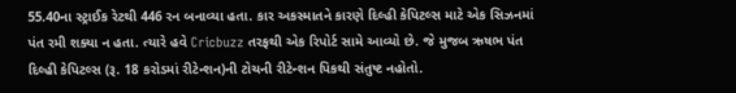55.40ના સ્ટ્રાઈક રેટથી 446 રન બનાવ્યા હતા. કાર અકસ્માતને કારણે દિલ્હી કેપિટલ્સ માટે એક સિઝનમાં પંત રમી શક્યા ન હતા. ત્યારે હવે Cricbuzz તરફથી એક રિપોર્ટ સામે આવ્યો છે. જે મુજબ ઋષભ પંત દિલ્હી કેપિટલ્સ (રૂ. 18 કરોડમાં રીટેન્શન)ની ટોચની રીટેન્શન પિકથી સંતુષ્ટ નહોતો.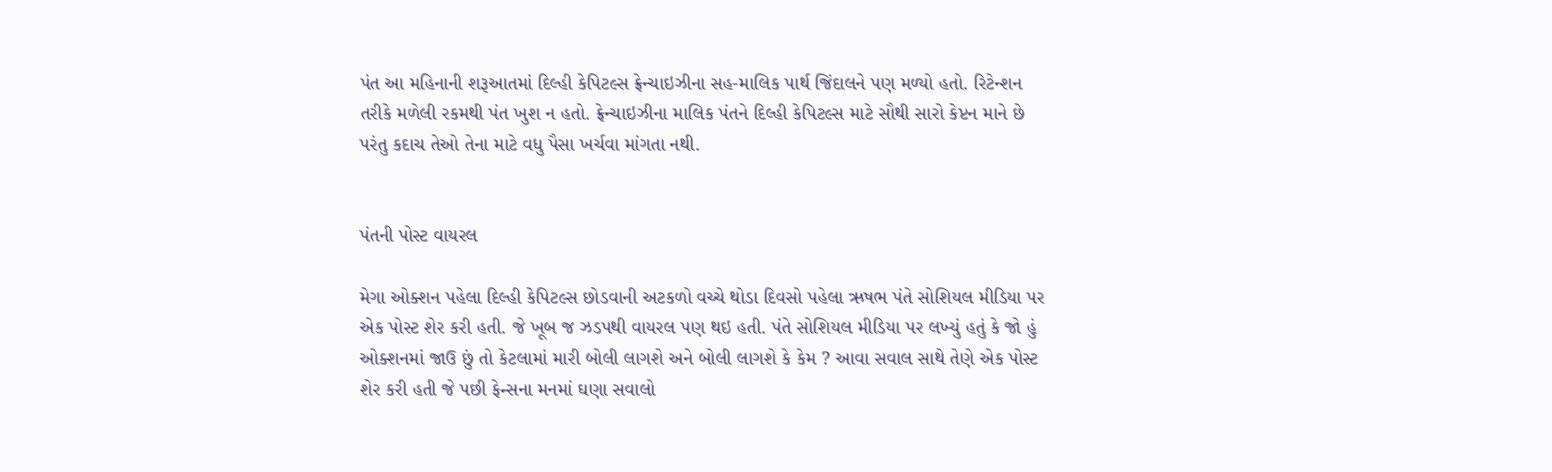પંત આ મહિનાની શરૂઆતમાં દિલ્હી કેપિટલ્સ ફ્રેન્ચાઇઝીના સહ-માલિક પાર્થ જિંદાલને પણ મળ્યો હતો. રિટેન્શન તરીકે મળેલી રકમથી પંત ખુશ ન હતો. ફ્રેન્ચાઇઝીના માલિક પંતને દિલ્હી કેપિટલ્સ માટે સૌથી સારો કેપ્ટન માને છે પરંતુ કદાચ તેઓ તેના માટે વધુ પૈસા ખર્ચવા માંગતા નથી.


પંતની પોસ્ટ વાયરલ

મેગા ઓક્શન પહેલા દિલ્હી કેપિટલ્સ છોડવાની અટકળો વચ્ચે થોડા દિવસો પહેલા ઋષભ પંતે સોશિયલ મીડિયા પર એક પોસ્ટ શેર કરી હતી. જે ખૂબ જ ઝડપથી વાયરલ પણ થઇ હતી. પંતે સોશિયલ મીડિયા પર લખ્યું હતું કે જો હું ઓક્શનમાં જાઉ છું તો કેટલામાં મારી બોલી લાગશે અને બોલી લાગશે કે કેમ ? આવા સવાલ સાથે તેણે એક પોસ્ટ શેર કરી હતી જે પછી ફેન્સના મનમાં ઘણા સવાલો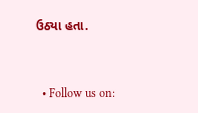ઉઠ્યા હતા.


  • Follow us on: